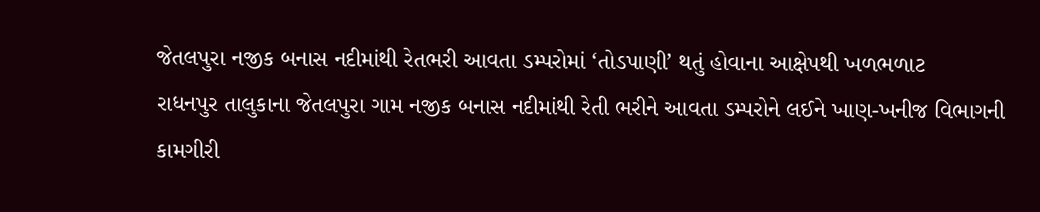જેતલપુરા નજીક બનાસ નદીમાંથી રેતભરી આવતા ડમ્પરોમાં ‘તોડપાણી’ થતું હોવાના આક્ષેપથી ખળભળાટ
રાધનપુર તાલુકાના જેતલપુરા ગામ નજીક બનાસ નદીમાંથી રેતી ભરીને આવતા ડમ્પરોને લઈને ખાણ-ખનીજ વિભાગની કામગીરી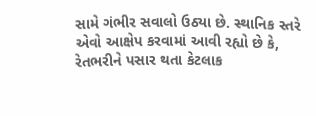સામે ગંભીર સવાલો ઉઠ્યા છે. સ્થાનિક સ્તરે એવો આક્ષેપ કરવામાં આવી રહ્યો છે કે, રેતભરીને પસાર થતા કેટલાક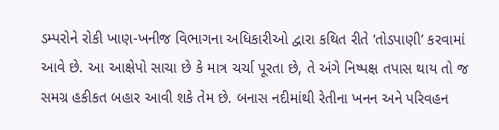ડમ્પરોને રોકી ખાણ-ખનીજ વિભાગના અધિકારીઓ દ્વારા કથિત રીતે ‘તોડપાણી’ કરવામાં આવે છે. આ આક્ષેપો સાચા છે કે માત્ર ચર્ચા પૂરતા છે, તે અંગે નિષ્પક્ષ તપાસ થાય તો જ સમગ્ર હકીકત બહાર આવી શકે તેમ છે. બનાસ નદીમાંથી રેતીના ખનન અને પરિવહન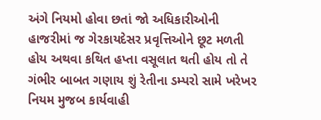અંગે નિયમો હોવા છતાં જો અધિકારીઓની હાજરીમાં જ ગેરકાયદેસર પ્રવૃત્તિઓને છૂટ મળતી હોય અથવા કથિત હપ્તા વસૂલાત થતી હોય તો તે ગંભીર બાબત ગણાય શું રેતીના ડમ્પરો સામે ખરેખર નિયમ મુજબ કાર્યવાહી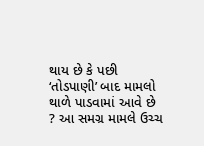થાય છે કે પછી ‘તોડપાણી’ બાદ મામલો થાળે પાડવામાં આવે છે ? આ સમગ્ર મામલે ઉચ્ચ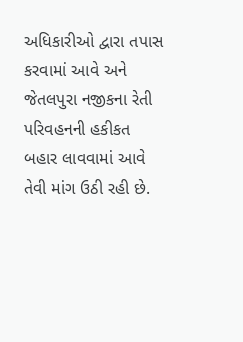અધિકારીઓ દ્વારા તપાસ કરવામાં આવે અને જેતલપુરા નજીકના રેતી પરિવહનની હકીકત બહાર લાવવામાં આવે તેવી માંગ ઉઠી રહી છે.